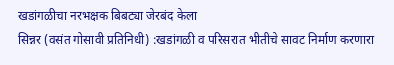खडांगळीचा नरभक्षक बिबट्या जेरबंद केला
सिन्नर (वसंत गोसावी प्रतिनिधी) :खडांगळी व परिसरात भीतीचे सावट निर्माण करणारा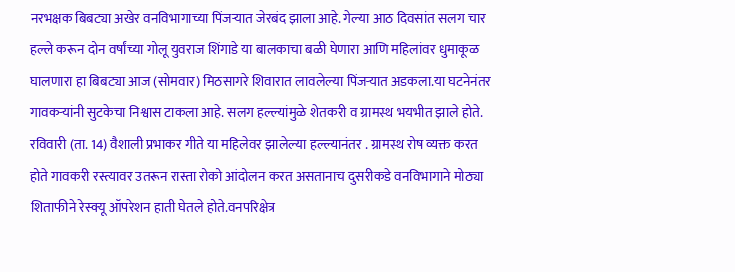नरभक्षक बिबट्या अखेर वनविभागाच्या पिंजऱ्यात जेरबंद झाला आहे. गेल्या आठ दिवसांत सलग चार हल्ले करून दोन वर्षांच्या गोलू युवराज शिंगाडे या बालकाचा बळी घेणारा आणि महिलांवर धुमाकूळ घालणारा हा बिबट्या आज (सोमवार) मिठसागरे शिवारात लावलेल्या पिंजऱ्यात अडकला.या घटनेनंतर गावकऱ्यांनी सुटकेचा निश्वास टाकला आहे. सलग हल्ल्यांमुळे शेतकरी व ग्रामस्थ भयभीत झाले होते. रविवारी (ता. 14) वैशाली प्रभाकर गीते या महिलेवर झालेल्या हल्ल्यानंतर . ग्रामस्थ रोष व्यक्त करत होते गावकरी रस्त्यावर उतरून रास्ता रोको आंदोलन करत असतानाच दुसरीकडे वनविभागाने मोठ्या शिताफीने रेस्क्यू ऑपरेशन हाती घेतले होते.वनपरिक्षेत्र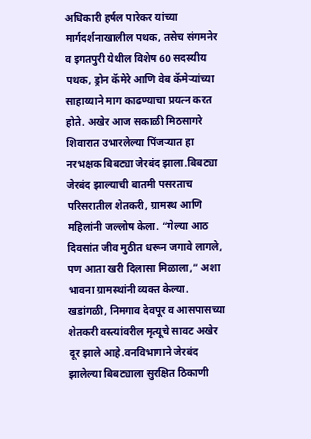अधिकारी हर्षल पारेकर यांच्या मार्गदर्शनाखालील पथक, तसेच संगमनेर व इगतपुरी येथील विशेष 60 सदस्यीय पथक, ड्रोन कॅमेरे आणि वेब कॅमेऱ्यांच्या साहाय्याने माग काढण्याचा प्रयत्न करत होते. अखेर आज सकाळी मिठसागरे शिवारात उभारलेल्या पिंजऱ्यात हा नरभक्षक बिबट्या जेरबंद झाला.बिबट्या जेरबंद झाल्याची बातमी पसरताच परिसरातील शेतकरी, ग्रामस्थ आणि महिलांनी जल्लोष केला. “गेल्या आठ दिवसांत जीव मुठीत धरून जगावे लागले, पण आता खरी दिलासा मिळाला,” अशा भावना ग्रामस्थांनी व्यक्त केल्या. खडांगळी, निमगाव देवपूर व आसपासच्या शेतकरी वस्त्यांवरील मृत्यूचे सावट अखेर दूर झाले आहे.वनविभागाने जेरबंद झालेल्या बिबट्याला सुरक्षित ठिकाणी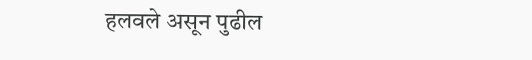हलवले असून पुढील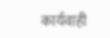कार्यवाही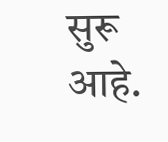सुरू आहे.